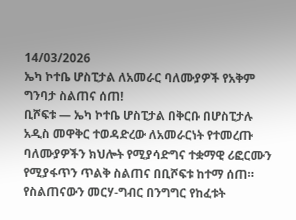14/03/2026
ኤካ ኮተቤ ሆስፒታል ለአመራር ባለሙያዎች የአቅም ግንባታ ስልጠና ሰጠ!
ቢሾፍቱ — ኤካ ኮተቤ ሆስፒታል በቅርቡ በሆስፒታሉ አዲስ መዋቅር ተወዳድረው ለአመራርነት የተመረጡ ባለሙያዎችን ክህሎት የሚያሳድግና ተቋማዊ ሪፎርሙን የሚያፋጥን ጥልቅ ስልጠና በቢሾፍቱ ከተማ ሰጠ።
የስልጠናውን መርሃ-ግብር በንግግር የከፈቱት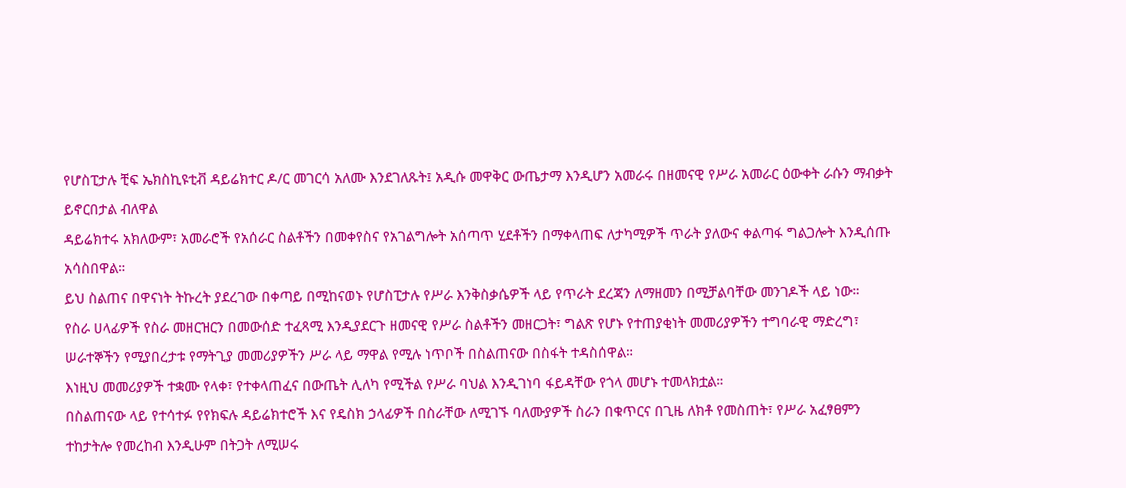የሆስፒታሉ ቺፍ ኤክስኪዩቲቭ ዳይሬክተር ዶ/ር መገርሳ አለሙ እንደገለጹት፤ አዲሱ መዋቅር ውጤታማ እንዲሆን አመራሩ በዘመናዊ የሥራ አመራር ዕውቀት ራሱን ማብቃት ይኖርበታል ብለዋል
ዳይሬክተሩ አክለውም፣ አመራሮች የአሰራር ስልቶችን በመቀየስና የአገልግሎት አሰጣጥ ሂደቶችን በማቀላጠፍ ለታካሚዎች ጥራት ያለውና ቀልጣፋ ግልጋሎት እንዲሰጡ አሳስበዋል።
ይህ ስልጠና በዋናነት ትኩረት ያደረገው በቀጣይ በሚከናወኑ የሆስፒታሉ የሥራ እንቅስቃሴዎች ላይ የጥራት ደረጃን ለማዘመን በሚቻልባቸው መንገዶች ላይ ነው።
የስራ ሀላፊዎች የስራ መዘርዝርን በመውሰድ ተፈጻሚ እንዲያደርጉ ዘመናዊ የሥራ ስልቶችን መዘርጋት፣ ግልጽ የሆኑ የተጠያቂነት መመሪያዎችን ተግባራዊ ማድረግ፣ ሠራተኞችን የሚያበረታቱ የማትጊያ መመሪያዎችን ሥራ ላይ ማዋል የሚሉ ነጥቦች በስልጠናው በስፋት ተዳስሰዋል።
እነዚህ መመሪያዎች ተቋሙ የላቀ፣ የተቀላጠፈና በውጤት ሊለካ የሚችል የሥራ ባህል እንዲገነባ ፋይዳቸው የጎላ መሆኑ ተመላክቷል።
በስልጠናው ላይ የተሳተፉ የየክፍሉ ዳይሬክተሮች እና የዴስክ ኃላፊዎች በስራቸው ለሚገኙ ባለሙያዎች ስራን በቁጥርና በጊዜ ለክቶ የመስጠት፣ የሥራ አፈፃፀምን ተከታትሎ የመረከብ እንዲሁም በትጋት ለሚሠሩ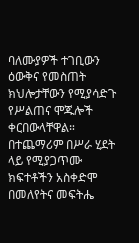ባለሙያዎች ተገቢውን ዕውቅና የመስጠት ክህሎታቸውን የሚያሳድጉ የሥልጠና ሞጁሎች ቀርበውላቸዋል።
በተጨማሪም በሥራ ሂደት ላይ የሚያጋጥሙ ክፍተቶችን አስቀድሞ በመለየትና መፍትሔ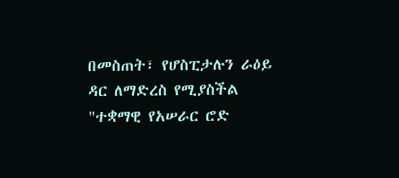በመስጠት፣ የሆስፒታሉን ራዕይ ዳር ለማድረስ የሚያስችል "ተቋማዊ የአሠራር ሮድ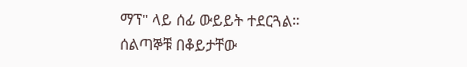ማፕ" ላይ ሰፊ ውይይት ተደርጓል።
ሰልጣኞቹ በቆይታቸው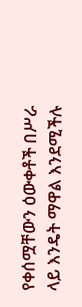የቀሰሟቸውን ዕውቀቶች በሥራ ላይ እንዴት ማዋል እንደሚችሉ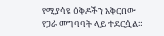የሚያሳዩ ዕቅዶችን አቅርበው የጋራ መግባባት ላይ ተደርሷል።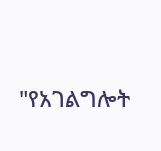"የአገልግሎት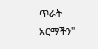ጥራት አርማችን"